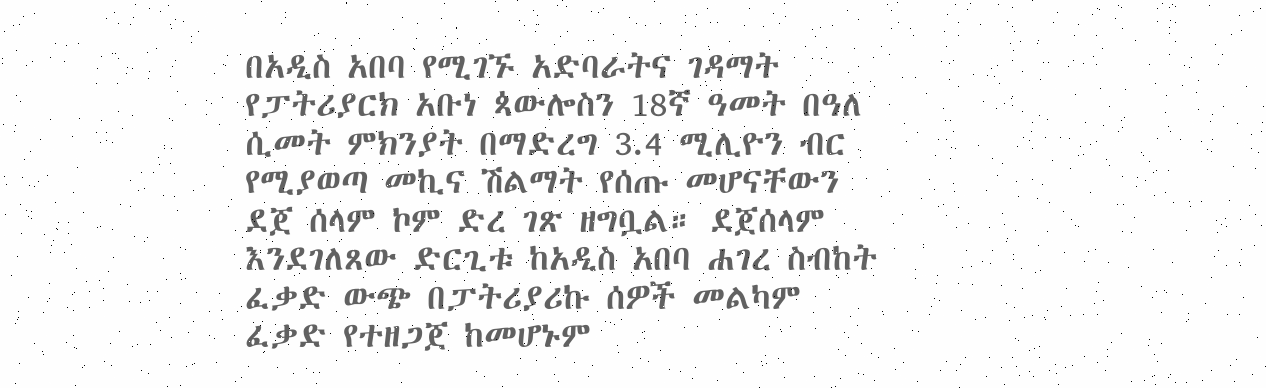በአዲስ አበባ የሚገኙ አድባራትና ገዳማት የፓትሪያርክ አቡነ ጳውሎስን 18ኛ ዓመት በዓለ ሲመት ምክንያት በማድረግ 3.4 ሚሊዮን ብር የሚያወጣ መኪና ሽልማት የሰጡ መሆናቸውን ደጀ ሰላም ኮም ድረ ገጽ ዘግቧል። ደጀሰላም እንደገለጸው ድርጊቱ ከአዲስ አበባ ሐገረ ስብከት ፈቃድ ውጭ በፓትሪያሪኩ ሰዎች መልካም ፈቃድ የተዘጋጀ ከመሆኑም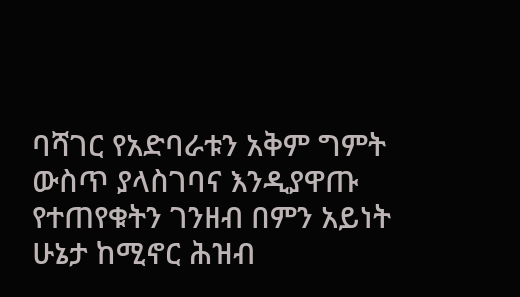ባሻገር የአድባራቱን አቅም ግምት ውስጥ ያላስገባና እንዲያዋጡ የተጠየቁትን ገንዘብ በምን አይነት ሁኔታ ከሚኖር ሕዝብ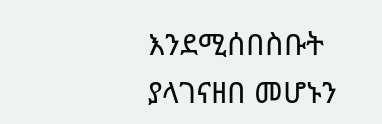እንደሚሰበስቡት ያላገናዘበ መሆኑን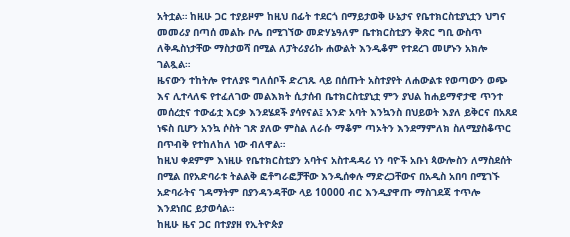አትቷል። ከዚሁ ጋር ተያይዞም ከዚህ በፊት ተደርጎ በማይታወቅ ሁኔታና የቤተክርስቲያኒቷን ህግና መመሪያ በጣሰ መልኩ ቦሌ በሚገኘው መድሃኔዓለም ቤተክርስቲያን ቅጽር ግቢ ውስጥ ለቅዱስነታቸው ማስታወሻ በሚል ለፓትሪያሪኩ ሐውልት እንዲቆም የተደረገ መሆኑን አክሎ ገልጿል።
ዜናውን ተከትሎ የተለያዩ ግለሰቦች ድረገጹ ላይ በሰጡት አስተያየት ለሐውልቱ የወጣውን ወጭ እና ሊተላለፍ የተፈለገው መልእክት ሲታሰብ ቤተክርስቲያኒቷ ምን ያህል ከሐይማኖታዊ ጥንተ መሰረቷና ተውፊቷ እርቃ እንደሄደች ያሳየናል፤ አንድ አባት እንኳንስ በህይወት እያለ ይቅርና በአጸደ ነፍስ ቢሆን አንኳ ሶስት ገጽ ያለው ምስል ለራሱ ማቆም ጣኦትን እንደማምለክ ስለሚያስቆጥር በጥብቅ የተከለከለ ነው ብለዋል።
ከዚህ ቀደምም እነዚሁ የቤተክርስቲያን አባትና አስተዳዳሪ ነን ባዮች አቡነ ጳውሎስን ለማስደሰት በሚል በየአድባራቱ ትልልቅ ፎቶግራፎቻቸው እንዲሰቀሉ ማድረጋቸውና በአዲስ አበባ በሚገኙ አድባራትና ገዳማትም በያንዳንዳቸው ላይ 10000 ብር እንዲያዋጡ ማስገደጃ ተጥሎ እንደነበር ይታወሳል።
ከዚሁ ዜና ጋር በተያያዘ የኢትዮጵያ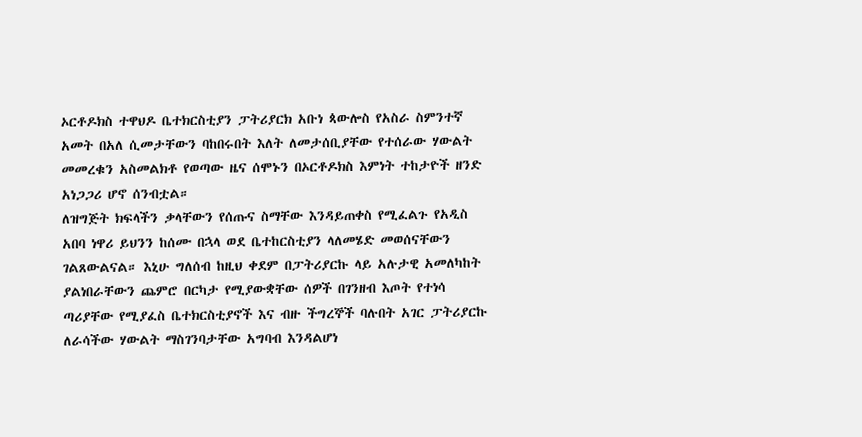ኦርቶዶክስ ተዋህዶ ቤተክርስቲያን ፓትሪያርክ አቡነ ጳውሎስ የአስራ ስምንተኛ አመት በአለ ሲመታቸውን ባከበሩበት እለት ለመታሰቢያቸው የተሰራው ሃውልት መመረቁን አስመልክቶ የወጣው ዜና ሰሞኑን በኦርቶዶክስ እምነት ተከታዮች ዘንድ አነጋጋሪ ሆኖ ሰንብቷል።
ለዝግጅት ክፍላችን ቃላቸውን የሰጡና ስማቸው እንዳይጠቀስ የሚፈልጉ የአዲስ አበባ ነዋሪ ይህንን ከሰሙ በኋላ ወደ ቤተከርስቲያን ላለመሄድ መወሰናቸውን ገልጸውልናል። እኒሁ ግለሰብ ከዚህ ቀደም በፓትሪያርኩ ላይ አሉታዊ አመለካከት ያልነበራቸውን ጨምሮ በርካታ የሚያውቋቸው ሰዎች በገንዘብ እጦት የተነሳ ጣሪያቸው የሚያፈስ ቤተክርስቲያኖች እና ብዙ ችግረኞች ባሉበት አገር ፓትሪያርኩ ለራሳችው ሃውልት ማስገንባታቸው አግባብ እንዳልሆነ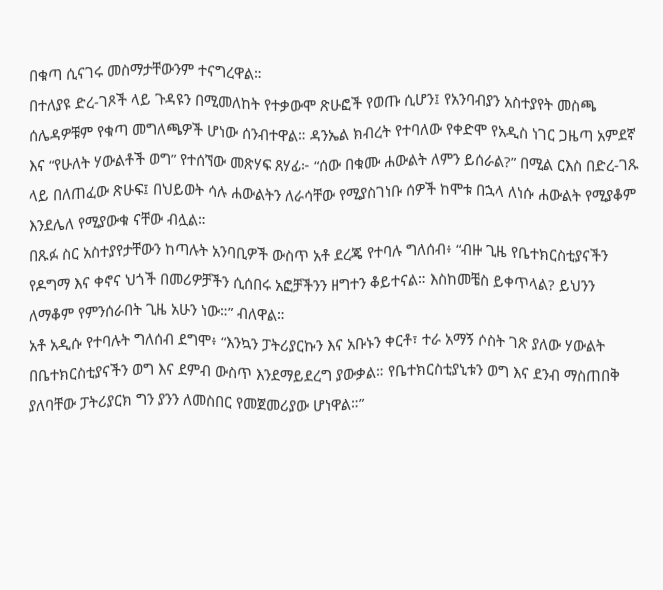በቁጣ ሲናገሩ መስማታቸውንም ተናግረዋል።
በተለያዩ ድረ-ገጾች ላይ ጉዳዩን በሚመለከት የተቃውሞ ጽሁፎች የወጡ ሲሆን፤ የአንባብያን አስተያየት መስጫ ሰሌዳዎቹም የቁጣ መግለጫዎች ሆነው ሰንብተዋል። ዳንኤል ክብረት የተባለው የቀድሞ የአዲስ ነገር ጋዜጣ አምደኛ እና “የሁለት ሃውልቶች ወግ” የተሰኘው መጽሃፍ ጸሃፊ፦ “ሰው በቁሙ ሐውልት ለምን ይሰራል?” በሚል ርእስ በድረ-ገጹ ላይ በለጠፈው ጽሁፍ፤ በህይወት ሳሉ ሐውልትን ለራሳቸው የሚያስገነቡ ሰዎች ከሞቱ በኋላ ለነሱ ሐውልት የሚያቆም እንደሌለ የሚያውቁ ናቸው ብሏል።
በጹፉ ስር አስተያየታቸውን ከጣሉት አንባቢዎች ውስጥ አቶ ደረጄ የተባሉ ግለሰብ፥ “ብዙ ጊዜ የቤተክርስቲያናችን የዶግማ እና ቀኖና ህጎች በመሪዎቻችን ሲሰበሩ አፎቻችንን ዘግተን ቆይተናል። እስከመቼስ ይቀጥላል? ይህንን ለማቆም የምንሰራበት ጊዜ አሁን ነው።” ብለዋል።
አቶ አዲሱ የተባሉት ግለሰብ ደግሞ፥ “እንኳን ፓትሪያርኩን እና አቡኑን ቀርቶ፣ ተራ አማኝ ሶስት ገጽ ያለው ሃውልት በቤተክርስቲያናችን ወግ እና ደምብ ውስጥ እንደማይደረግ ያውቃል። የቤተክርስቲያኒቱን ወግ እና ደንብ ማስጠበቅ ያለባቸው ፓትሪያርክ ግን ያንን ለመስበር የመጀመሪያው ሆነዋል።”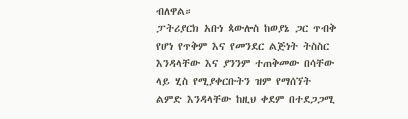ብለዋል።
ፓትሪያርክ አቡነ ጳውሎስ ከወያኔ ጋር ጥብቅ የሆነ የጥቅም እና የመንደር ልጅነት ትስስር እንዳላቸው እና ያንንም ተጠቅመው በሳቸው ላይ ሂስ የሚያቀርቡትን ዝም የማሰኘት ልምድ እንዳላቸው ከዚህ ቀደም በተደጋጋሚ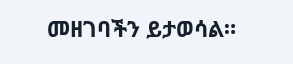መዘገባችን ይታወሳል።